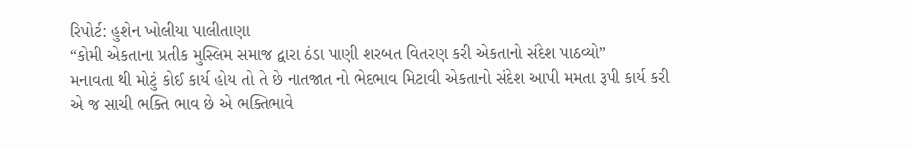રિપોર્ટ: હુશેન ખોલીયા પાલીતાણા
“કોમી એકતાના પ્રતીક મુસ્લિમ સમાજ દ્વારા ઠંડા પાણી શરબત વિતરણ કરી એકતાનો સંદેશ પાઠવ્યો”
મનાવતા થી મોટું કોઈ કાર્ય હોય તો તે છે નાતજાત નો ભેદભાવ મિટાવી એકતાનો સંદેશ આપી મમતા રૂપી કાર્ય કરી એ જ સાચી ભક્તિ ભાવ છે એ ભક્તિભાવે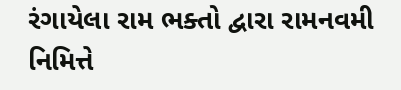રંગાયેલા રામ ભક્તો દ્વારા રામનવમી નિમિત્તે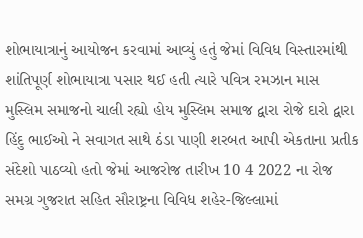શોભાયાત્રાનું આયોજન કરવામાં આવ્યું હતું જેમાં વિવિધ વિસ્તારમાંથી શાંતિપૂર્ણ શોભાયાત્રા પસાર થઈ હતી ત્યારે પવિત્ર રમઝાન માસ મુસ્લિમ સમાજનો ચાલી રહ્યો હોય મુસ્લિમ સમાજ દ્વારા રોજે દારો દ્વારા હિંદુ ભાઈઓ ને સવાગત સાથે ઠંડા પાણી શરબત આપી એકતાના પ્રતીક સંદેશો પાઠવ્યો હતો જેમાં આજરોજ તારીખ 10 4 2022 ના રોજ સમગ્ર ગુજરાત સહિત સૌરાષ્ટ્રના વિવિધ શહેર-જિલ્લામાં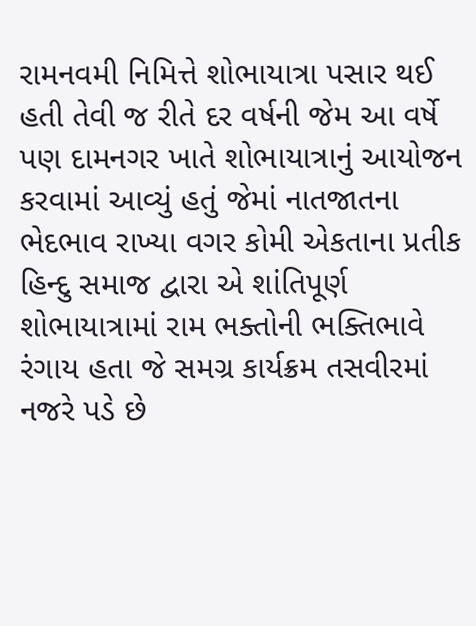રામનવમી નિમિત્તે શોભાયાત્રા પસાર થઈ હતી તેવી જ રીતે દર વર્ષની જેમ આ વર્ષે પણ દામનગર ખાતે શોભાયાત્રાનું આયોજન કરવામાં આવ્યું હતું જેમાં નાતજાતના ભેદભાવ રાખ્યા વગર કોમી એકતાના પ્રતીક હિન્દુ સમાજ દ્વારા એ શાંતિપૂર્ણ શોભાયાત્રામાં રામ ભક્તોની ભક્તિભાવે રંગાય હતા જે સમગ્ર કાર્યક્રમ તસવીરમાં નજરે પડે છે